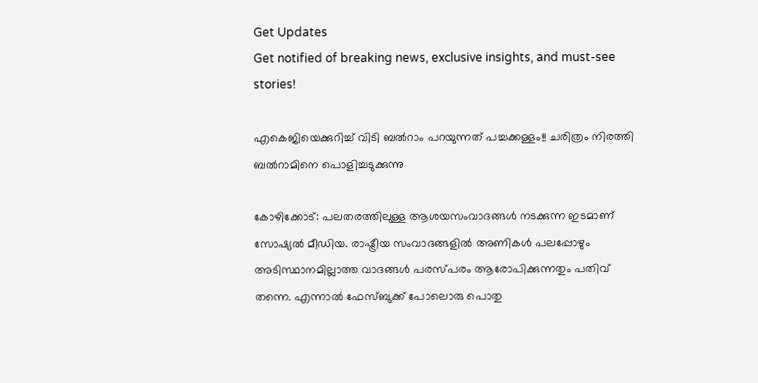Get Updates
Get notified of breaking news, exclusive insights, and must-see stories!

എകെജിയെക്കുറിച്ച് വിടി ബൽറാം പറയുന്നത് പച്ചക്കള്ളം!! ചരിത്രം നിരത്തി ബൽറാമിനെ പൊളിച്ചടുക്കുന്നു

കോഴിക്കോട്: പലതരത്തിലുള്ള ആശയസംവാദങ്ങള്‍ നടക്കുന്ന ഇടമാണ് സോഷ്യല്‍ മീഡിയ. രാഷ്ട്രീയ സംവാദങ്ങളില്‍ അണികള്‍ പലപ്പോഴും അടിസ്ഥാനമില്ലാത്ത വാദങ്ങള്‍ പരസ്പരം ആരോപിക്കുന്നതും പതിവ് തന്നെ. എന്നാല്‍ ഫേസ്ബുക്ക് പോലൊരു പൊതു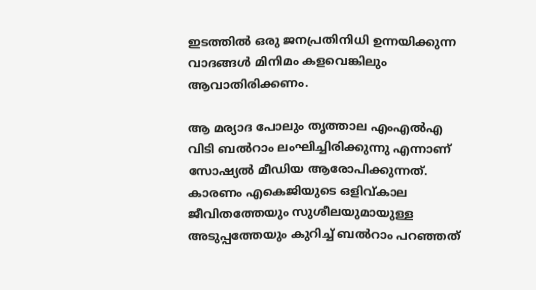ഇടത്തില്‍ ഒരു ജനപ്രതിനിധി ഉന്നയിക്കുന്ന വാദങ്ങള്‍ മിനിമം കളവെങ്കിലും ആവാതിരിക്കണം.

ആ മര്യാദ പോലും തൃത്താല എംഎല്‍എ വിടി ബല്‍റാം ലംഘിച്ചിരിക്കുന്നു എന്നാണ് സോഷ്യല്‍ മീഡിയ ആരോപിക്കുന്നത്. കാരണം എകെജിയുടെ ഒളിവ്കാല ജീവിതത്തേയും സുശീലയുമായുള്ള അടുപ്പത്തേയും കുറിച്ച് ബല്‍റാം പറഞ്ഞത്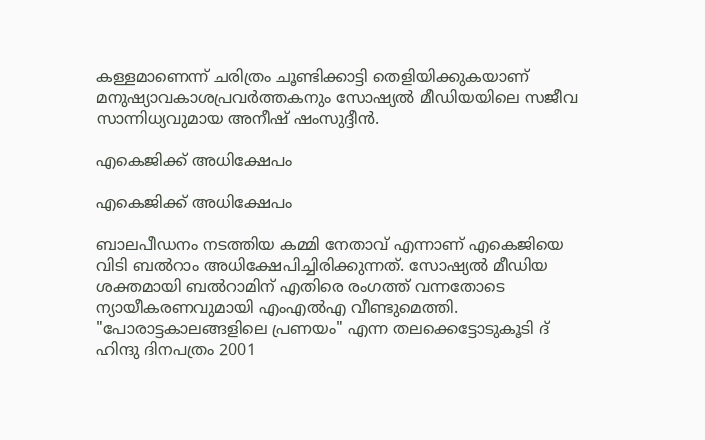കള്ളമാണെന്ന് ചരിത്രം ചൂണ്ടിക്കാട്ടി തെളിയിക്കുകയാണ് മനുഷ്യാവകാശപ്രവര്‍ത്തകനും സോഷ്യല്‍ മീഡിയയിലെ സജീവ സാന്നിധ്യവുമായ അനീഷ് ഷംസുദ്ദീന്‍.

എകെജിക്ക് അധിക്ഷേപം

എകെജിക്ക് അധിക്ഷേപം

ബാലപീഡനം നടത്തിയ കമ്മി നേതാവ് എന്നാണ് എകെജിയെ വിടി ബൽറാം അധിക്ഷേപിച്ചിരിക്കുന്നത്. സോഷ്യൽ മീഡിയ ശക്തമായി ബൽറാമിന് എതിരെ രംഗത്ത് വന്നതോടെ ന്യായീകരണവുമായി എംഎൽഎ വീണ്ടുമെത്തി. "പോരാട്ടകാലങ്ങളിലെ പ്രണയം" എന്ന തലക്കെട്ടോടുകൂടി ദ്‌ ഹിന്ദു ദിനപത്രം 2001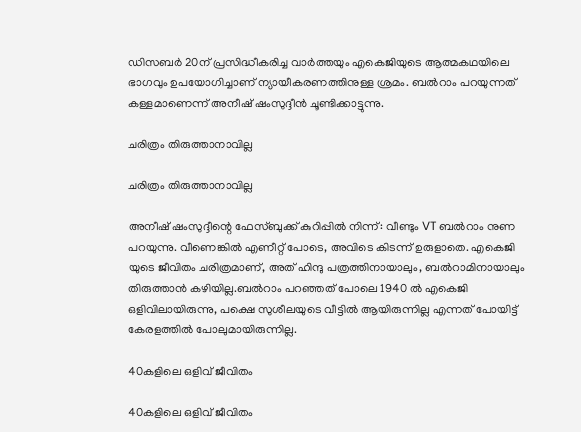ഡിസബർ 20ന്‌ പ്രസിദ്ധീകരിച്ച വാർത്തയും എകെജിയുടെ ആത്മകഥയിലെ ഭാഗവും ഉപയോഗിച്ചാണ് ന്യായീകരണത്തിനുള്ള ശ്രമം. ബൽറാം പറയുന്നത് കള്ളമാണെന്ന് അനീഷ് ഷംസുദ്ദീന്‍ ചൂണ്ടിക്കാട്ടുന്നു.

ചരിത്രം തിരുത്താനാവില്ല

ചരിത്രം തിരുത്താനാവില്ല

അനീഷ് ഷംസുദ്ദീന്റെ ഫേസ്ബുക്ക് കുറിപ്പിൽ നിന്ന്: വീണ്ടും VT ബൽറാം നുണ പറയുന്നു. വീണെങ്കിൽ എണീറ്റ്‌ പോടെ, അവിടെ കിടന്ന് ഉരുളാതെ. എകെജി യുടെ ജീവിതം ചരിത്രമാണ്, അത്‌ ഹിന്ദു പത്രത്തിനായാലും, ബൽറാമിനായാലും തിരുത്താൻ കഴിയില്ല.ബൽറാം പറഞ്ഞത്‌ പോലെ 1940 ൽ എകെജി ഒളിവിലായിരുന്നു, പക്ഷെ സുശീലയുടെ വീട്ടിൽ ആയിരുന്നില്ല എന്നത്‌ പോയിട്ട്‌ കേരളത്തിൽ പോലുമായിരുന്നില്ല.

40കളിലെ ഒളിവ് ജീവിതം

40കളിലെ ഒളിവ് ജീവിതം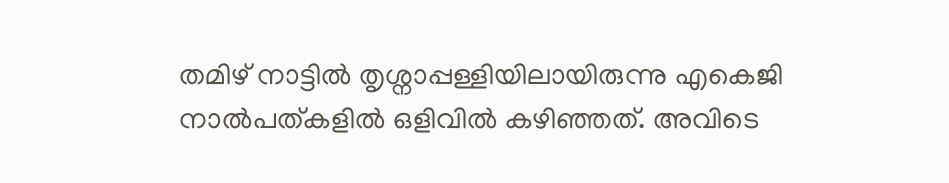തമിഴ്‌ നാട്ടിൽ തൃശ്നാപ്പള്ളിയിലായിരുന്നു എകെജി നാൽപത്കളിൽ ഒളിവിൽ കഴിഞ്ഞത്‌. അവിടെ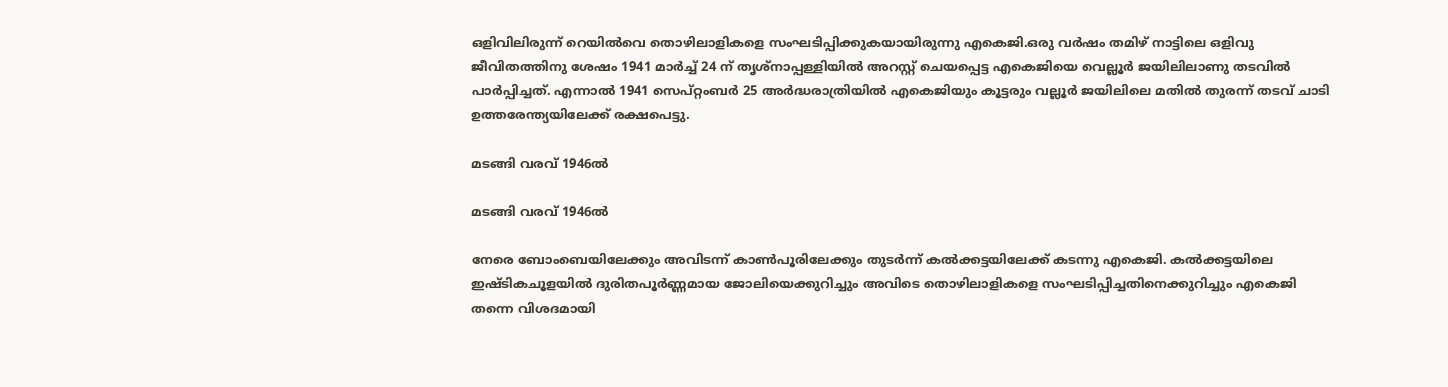ഒളിവിലിരുന്ന് റെയിൽവെ തൊഴിലാളികളെ സംഘടിപ്പിക്കുകയായിരുന്നു എകെജി.ഒരു വർഷം തമിഴ്‌ നാട്ടിലെ ഒളിവു ജീവിതത്തിനു ശേഷം 1941 മാർച്ച്‌ 24 ന്‌ തൃശ്നാപ്പള്ളിയിൽ അറസ്റ്റ്‌ ചെയപ്പെട്ട എകെജിയെ വെല്ലൂർ ജയിലിലാണു തടവിൽ പാർപ്പിച്ചത്‌. എന്നാൽ 1941 സെപ്റ്റംബർ 25 അർദ്ധരാത്രിയിൽ എകെജിയും കൂട്ടരും വല്ലൂർ ജയിലിലെ മതിൽ തുരന്ന് തടവ്‌ ചാടി ഉത്തരേന്ത്യയിലേക്ക്‌ രക്ഷപെട്ടു.

മടങ്ങി വരവ് 1946ൽ

മടങ്ങി വരവ് 1946ൽ

നേരെ ബോംബെയിലേക്കും അവിടന്ന് കാൺപൂരിലേക്കും തുടർന്ന് കൽക്കട്ടയിലേക്ക്‌ കടന്നു എകെജി. കൽക്കട്ടയിലെ ഇഷ്ടികചൂളയിൽ ദുരിതപൂർണ്ണമായ ജോലിയെക്കുറിച്ചും അവിടെ തൊഴിലാളികളെ സംഘടിപ്പിച്ചതിനെക്കുറിച്ചും എകെജി തന്നെ വിശദമായി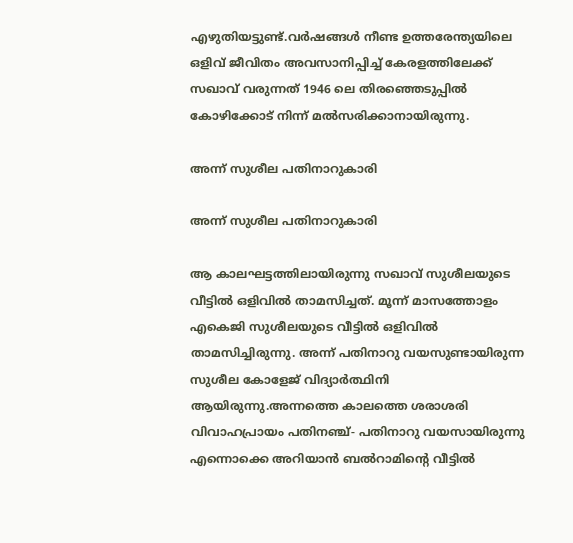എഴുതിയട്ടുണ്ട്‌.വർഷങ്ങൾ നീണ്ട ഉത്തരേന്ത്യയിലെ ഒളിവ്‌ ജീവിതം അവസാനിപ്പിച്ച്‌ കേരളത്തിലേക്ക്‌ സഖാവ്‌ വരുന്നത്‌ 1946 ലെ തിരഞ്ഞെടുപ്പിൽ കോഴിക്കോട്‌ നിന്ന് മൽസരിക്കാനായിരുന്നു.

അന്ന് സുശീല പതിനാറുകാരി

അന്ന് സുശീല പതിനാറുകാരി

ആ കാലഘട്ടത്തിലായിരുന്നു സഖാവ്‌ സുശീലയുടെ വീട്ടിൽ ഒളിവിൽ താമസിച്ചത്‌. മൂന്ന് മാസത്തോളം എകെജി സുശീലയുടെ വീട്ടിൽ ഒളിവിൽ താമസിച്ചിരുന്നു. അന്ന് പതിനാറു വയസുണ്ടായിരുന്ന സുശീല കോളേജ്‌ വിദ്യാർത്ഥിനി ആയിരുന്നു.അന്നത്തെ കാലത്തെ ശരാശരി വിവാഹപ്രായം പതിനഞ്ച്‌- പതിനാറു വയസായിരുന്നു എന്നൊക്കെ അറിയാൻ ബൽറാമിന്റെ വീട്ടിൽ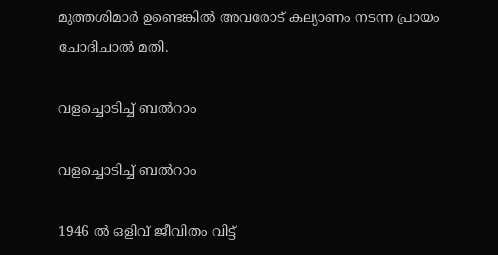മുത്തശിമാർ ഉണ്ടെങ്കിൽ അവരോട്‌ കല്യാണം നടന്ന പ്രായം ചോദിചാൽ മതി.

വളച്ചൊടിച്ച് ബൽറാം

വളച്ചൊടിച്ച് ബൽറാം

1946 ൽ ഒളിവ്‌ ജീവിതം വിട്ട്‌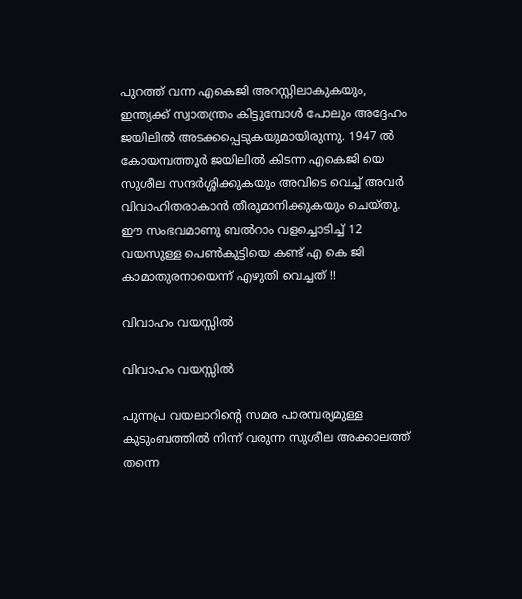പുറത്ത്‌ വന്ന എകെജി അറസ്റ്റിലാകുകയും, ഇന്ത്യക്ക്‌ സ്വാതന്ത്രം കിട്ടുമ്പോൾ പോലും അദ്ദേഹം ജയിലിൽ അടക്കപ്പെടുകയുമായിരുന്നു. 1947 ൽ കോയമ്പത്തൂർ ജയിലിൽ കിടന്ന എകെജി യെ സുശീല സന്ദർശ്ശിക്കുകയും അവിടെ വെച്ച്‌ അവർ വിവാഹിതരാകാൻ തീരുമാനിക്കുകയും ചെയ്തു. ഈ സംഭവമാണു ബൽറാം വളച്ചൊടിച്ച്‌ 12 വയസുള്ള പെൺകുട്ടിയെ കണ്ട്‌ എ കെ ജി കാമാതുരനായെന്ന് എഴുതി വെച്ചത്‌ !!

വിവാഹം വയസ്സിൽ

വിവാഹം വയസ്സിൽ

പുന്നപ്ര വയലാറിന്റെ സമര പാരമ്പര്യമുള്ള കുടുംബത്തിൽ നിന്ന് വരുന്ന സുശീല അക്കാലത്ത്‌ തന്നെ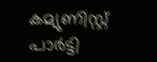കമ്യുണിസ്റ്റ്‌ പാർട്ടി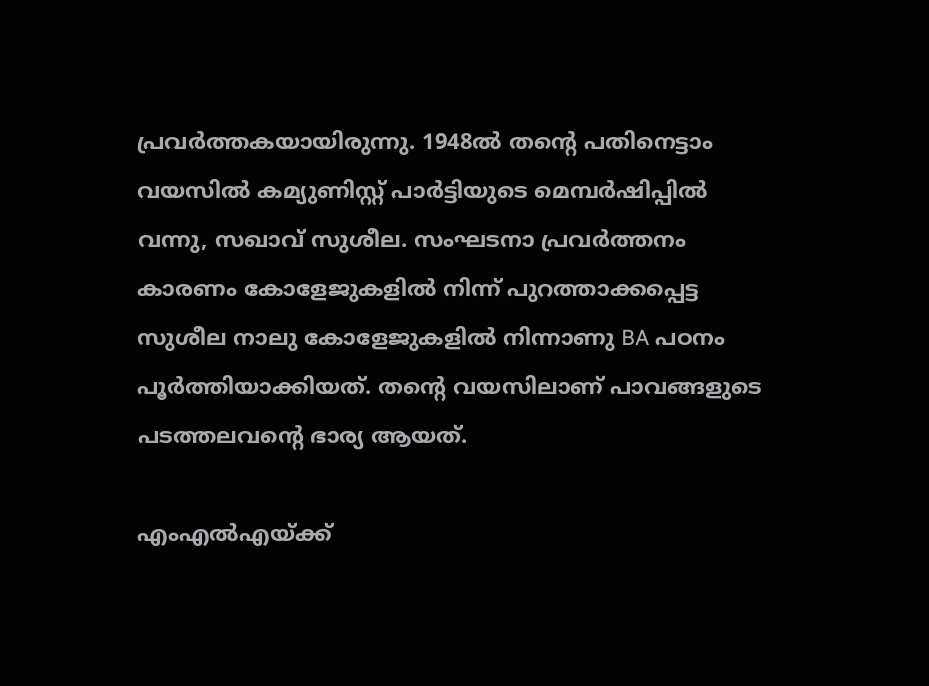പ്രവർത്തകയായിരുന്നു. 1948ൽ തന്റെ പതിനെട്ടാം വയസിൽ കമ്യുണിസ്റ്റ്‌ പാർട്ടിയുടെ മെമ്പർഷിപ്പിൽ വന്നു, സഖാവ്‌ സുശീല. സംഘടനാ പ്രവർത്തനം കാരണം കോളേജുകളിൽ നിന്ന് പുറത്താക്കപ്പെട്ട സുശീല നാലു കോളേജുകളിൽ നിന്നാണു BA പഠനം പൂർത്തിയാക്കിയത്‌. തന്റെ വയസിലാണ്‌ പാവങ്ങളുടെ പടത്തലവന്റെ ഭാര്യ ആയത്‌.

എംഎൽഎയ്ക്ക്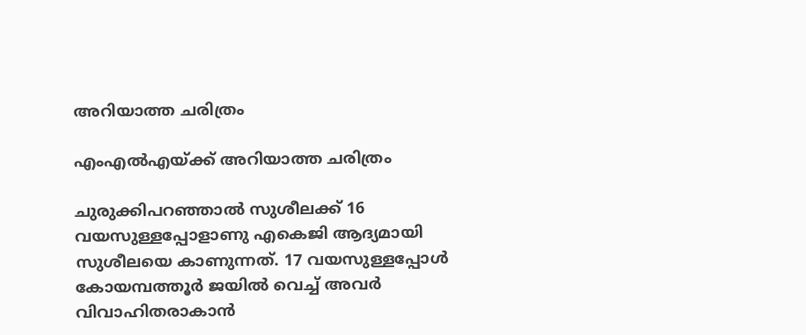അറിയാത്ത ചരിത്രം

എംഎൽഎയ്ക്ക് അറിയാത്ത ചരിത്രം

ചുരുക്കിപറഞ്ഞാൽ സുശീലക്ക്‌ 16 വയസുള്ളപ്പോളാണു എകെജി ആദ്യമായി സുശീലയെ കാണുന്നത്‌. 17 വയസുള്ളപ്പോൾ കോയമ്പത്തൂർ ജയിൽ വെച്ച്‌ അവർ വിവാഹിതരാകാൻ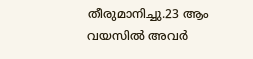തീരുമാനിച്ചു.23 ആം വയസിൽ അവർ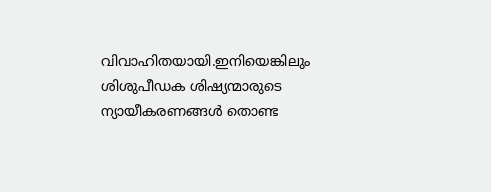വിവാഹിതയായി.ഇനിയെങ്കിലും ശിശുപീഡക ശിഷ്യന്മാരുടെ ന്യായീകരണങ്ങൾ തൊണ്ട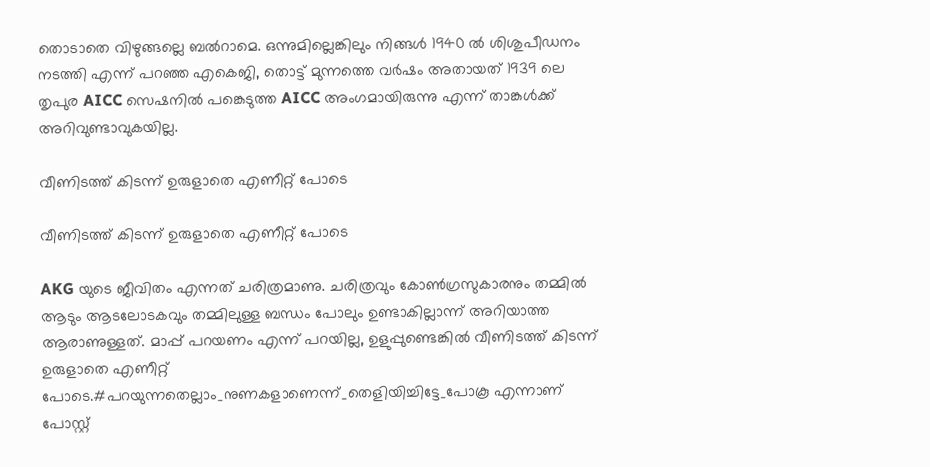തൊടാതെ വിഴുങ്ങല്ലെ ബൽറാമെ. ഒന്നുമില്ലെങ്കിലും നിങ്ങൾ 1940 ൽ ശിശുപീഡനം നടത്തി എന്ന് പറഞ്ഞ എകെജി, തൊട്ട്‌ മുന്നത്തെ വർഷം അതായത്‌ 1939 ലെ തൃപുര AICC സെഷനിൽ പങ്കെടുത്ത AICC അംഗമായിരുന്നു എന്ന് താങ്കൾക്ക്‌ അറിവുണ്ടാവുകയില്ല.

വീണിടത്ത്‌ കിടന്ന് ഉരുളാതെ എണീറ്റ്‌ പോടെ

വീണിടത്ത്‌ കിടന്ന് ഉരുളാതെ എണീറ്റ്‌ പോടെ

AKG യുടെ ജീവിതം എന്നത്‌ ചരിത്രമാണു. ചരിത്രവും കോൺഗ്രസുകാരനും തമ്മിൽ ആടും ആടലോടകവും തമ്മിലുള്ള ബന്ധം പോലും ഉണ്ടാകില്ലാന്ന് അറിയാത്ത ആരാണുള്ളത്‌. മാപ്പ്‌ പറയണം എന്ന് പറയില്ല, ഉളുപ്പുണ്ടെങ്കിൽ വീണിടത്ത്‌ കിടന്ന് ഉരുളാതെ എണീറ്റ്‌ പോടെ.#പറയുന്നതെല്ലാം_നുണകളാണെന്ന്_തെളിയിച്ചിട്ടേ_പോകൂ എന്നാണ് പോസ്റ്റ്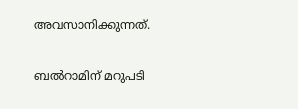അവസാനിക്കുന്നത്.

ബൽറാമിന് മറുപടി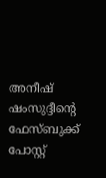അനീഷ് ഷംസുദ്ദീന്റെ ഫേസ്ബുക്ക് പോസ്റ്റ്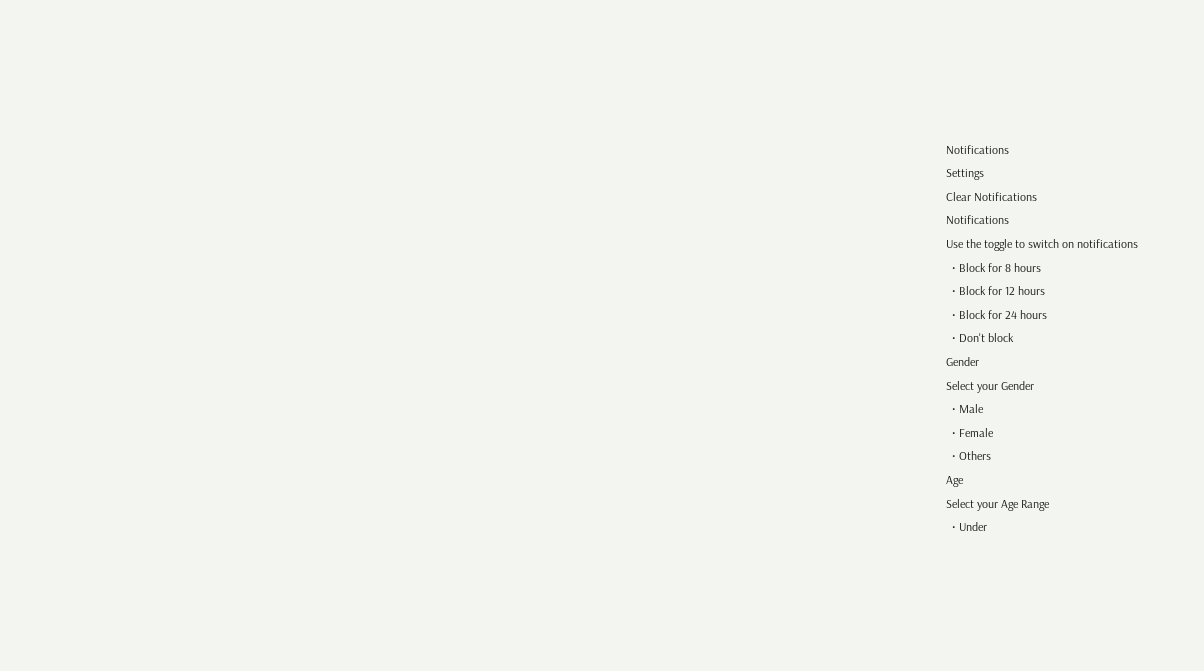Notifications
Settings
Clear Notifications
Notifications
Use the toggle to switch on notifications
  • Block for 8 hours
  • Block for 12 hours
  • Block for 24 hours
  • Don't block
Gender
Select your Gender
  • Male
  • Female
  • Others
Age
Select your Age Range
  • Under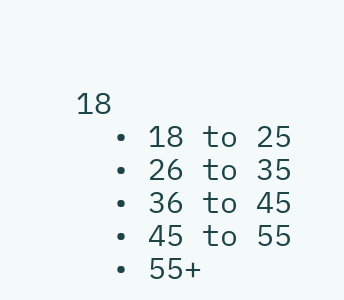18
  • 18 to 25
  • 26 to 35
  • 36 to 45
  • 45 to 55
  • 55+